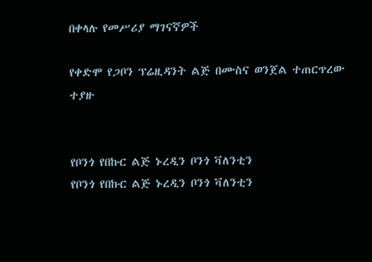በቀላሉ የመሥሪያ ማገናኛዎች

የቀድሞ የጋቦን ፕሬዚዳንት ልጅ በሙስና ወንጀል ተጠርጥረው ተያዙ


የቦንጎ የበኩር ልጅ ኑረዲን ቦንጎ ቫለንቲን
የቦንጎ የበኩር ልጅ ኑረዲን ቦንጎ ቫለንቲን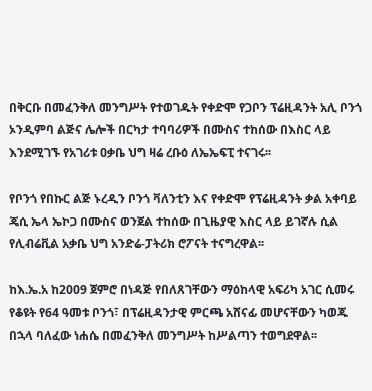በቅርቡ በመፈንቅለ መንግሥት የተወገዱት የቀድሞ የጋቦን ፕሬዚዳንት አሊ ቦንጎ ኦንዲምባ ልጅና ሌሎች በርካታ ተባባሪዎች በሙስና ተከሰው በእስር ላይ እንደሚገኙ የአገሪቱ ዐቃቤ ህግ ዛሬ ረቡዕ ለኤኤፍፒ ተናገሩ፡፡

የቦንጎ የበኩር ልጅ ኑረዲን ቦንጎ ቫለንቲን እና የቀድሞ የፕሬዚዳንት ቃል አቀባይ ጄሲ ኤላ ኤኮጋ በሙስና ወንጀል ተከሰው በጊዜያዊ እስር ላይ ይገኛሉ ሲል የሊብሬቪል አቃቤ ህግ አንድሬ-ፓትሪክ ሮፖናት ተናግረዋል፡፡

ከእ.ኤ.አ ከ2009 ጀምሮ በነዳጅ የበለጸገቸውን ማዕከላዊ አፍሪካ አገር ሲመሩ የቆዩት የ64 ዓመቱ ቦንጎ፣ በፕሬዚዳንታዊ ምርጫ አሸናፊ መሆናቸውን ካወጁ በኋላ ባለፈው ነሐሴ በመፈንቅለ መንግሥት ከሥልጣን ተወግደዋል፡፡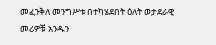መፈንቅለ መንግሥቱ በተካሄደበት ዕለት ወታደራዊ መሪዎቹ አንዱን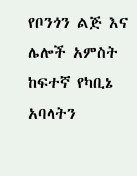የቦንጎን ልጅ እና ሌሎች አምስት ከፍተኛ የካቢኔ አባላትን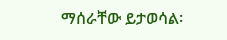ማሰራቸው ይታወሳል፡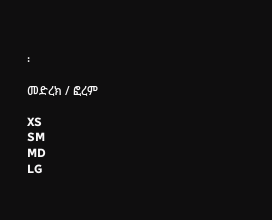፡

መድረክ / ፎረም

XS
SM
MD
LG